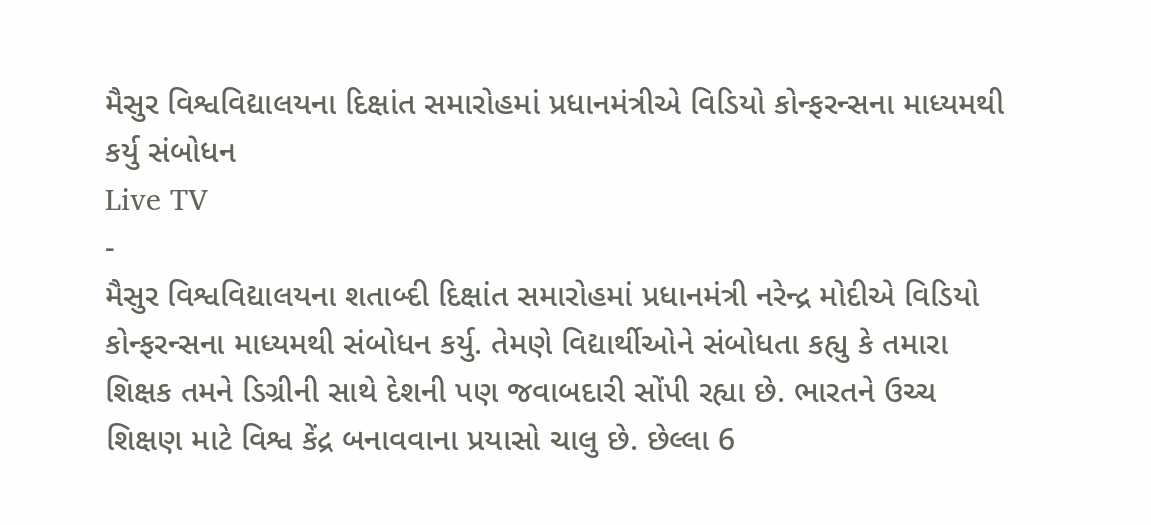મૈસુર વિશ્વવિદ્યાલયના દિક્ષાંત સમારોહમાં પ્રધાનમંત્રીએ વિડિયો કોન્ફરન્સના માધ્યમથી કર્યુ સંબોધન
Live TV
-
મૈસુર વિશ્વવિદ્યાલયના શતાબ્દી દિક્ષાંત સમારોહમાં પ્રધાનમંત્રી નરેન્દ્ર મોદીએ વિડિયો કોન્ફરન્સના માધ્યમથી સંબોધન કર્યુ. તેમણે વિદ્યાર્થીઓને સંબોધતા કહ્યુ કે તમારા શિક્ષક તમને ડિગ્રીની સાથે દેશની પણ જવાબદારી સોંપી રહ્યા છે. ભારતને ઉચ્ચ શિક્ષણ માટે વિશ્વ કેંદ્ર બનાવવાના પ્રયાસો ચાલુ છે. છેલ્લા 6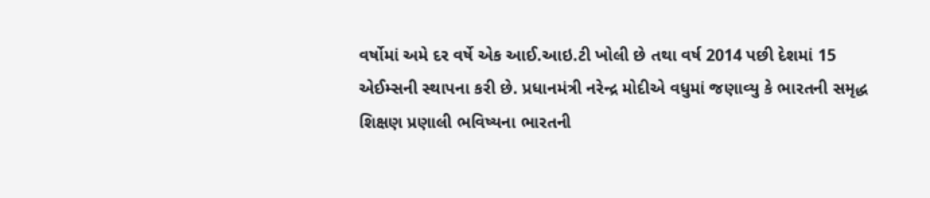વર્ષોમાં અમે દર વર્ષે એક આઈ.આઇ.ટી ખોલી છે તથા વર્ષ 2014 પછી દેશમાં 15 એઈમ્સની સ્થાપના કરી છે. પ્રધાનમંત્રી નરેન્દ્ર મોદીએ વધુમાં જણાવ્યુ કે ભારતની સમૃદ્ધ શિક્ષણ પ્રણાલી ભવિષ્યના ભારતની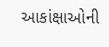આકાંક્ષાઓની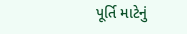પૂર્તિ માટેનું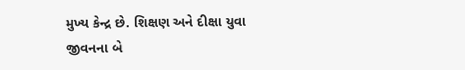મુખ્ય કેન્દ્ર છે. શિક્ષણ અને દીક્ષા યુવા જીવનના બે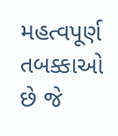મહત્વપૂર્ણ તબક્કાઓ છે જે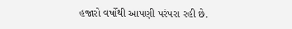હજારો વર્ષોથી આપણી પરંપરા રહી છે.